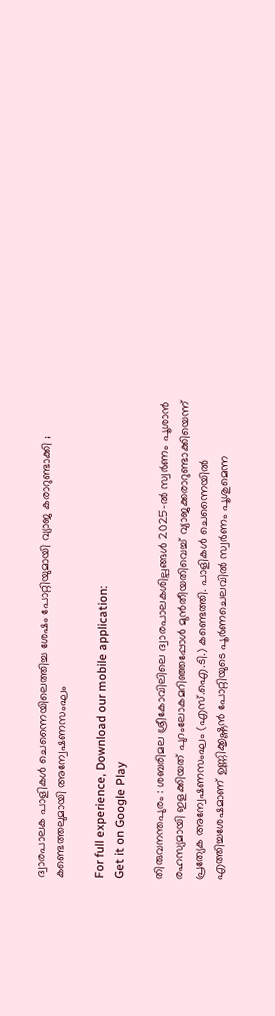ദ്വാരപാലക പാളികൾ ചെന്നൈയിലെത്തിച്ച ശേഷം പോറ്റിയുമായി വ്യാജ കരാറുണ്ടാക്കി ; കണ്ടെത്തലുമായി അന്വേഷണസംഘം

For full experience, Download our mobile application:
Get it on Google Play

തിരുവനന്തപുരം : ശബരിമല ശ്രീകോവിലിലെ ദ്വാരപാലകശില്പങ്ങൾ 2025-ൽ സ്വർണം പൂശാൻ രഹസ്യമായി ഇളക്കിയത് പുറംലോകമറിഞ്ഞപ്പോൾ മുൻതീയതിവെച്ച് വ്യാജക്കരാറുണ്ടാക്കിയെന്ന് പ്രത്യേക അന്വേഷണസംഘം (എസ്.ഐ.ടി.) കണ്ടെത്തി. പാളികൾ ചെന്നൈയിൽ എത്തിച്ചശേഷമാണ് ഉണ്ണിക്കൃഷ്ണൻ പോറ്റിയുടെ പൂർണചെലവിൽ സ്വർണം പൂശുമെന്ന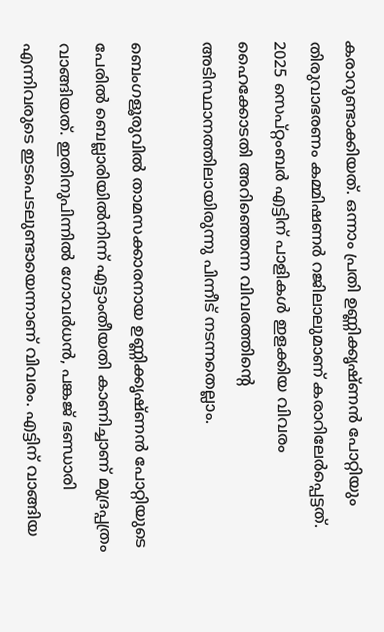കരാറുണ്ടാക്കിയത്. ഒന്നാം പ്രതി ഉണ്ണിക്കൃഷ്ണൻ പോറ്റിയും തിരുവാഭരണം കമ്മിഷണർ റജിലാലുമാണ് കരാറിലേർപ്പെട്ടത്. 2025 സെപ്റ്റംബർ എട്ടിന് പാളികൾ ഇളക്കിയ വിവരം ഹൈക്കോടതി അറിഞ്ഞെന്ന വിവരത്തിന്റെ അടിസ്ഥാനത്തിലായിരുന്നു പിന്നീട് നടന്നതെല്ലാം.

ബെംഗളൂരുവിൽ താമസക്കാരനായ ഉണ്ണിക്കൃഷ്ണൻ പോറ്റിയുടെ പേരിൽ ബെല്ലാരിയിൽനിന്ന് എട്ടാംതീയതി കാണിച്ചാണ് മുദ്രപ്പത്രം വാങ്ങിയത്. ഇതിനുപിന്നിൽ ഗോവർധൻ, പങ്കജ് ഭണ്ഡാരി എന്നിവരുടെ ഇടപെടലുണ്ടായെന്നാണ് വിവരം. എട്ടിന് വാങ്ങിയ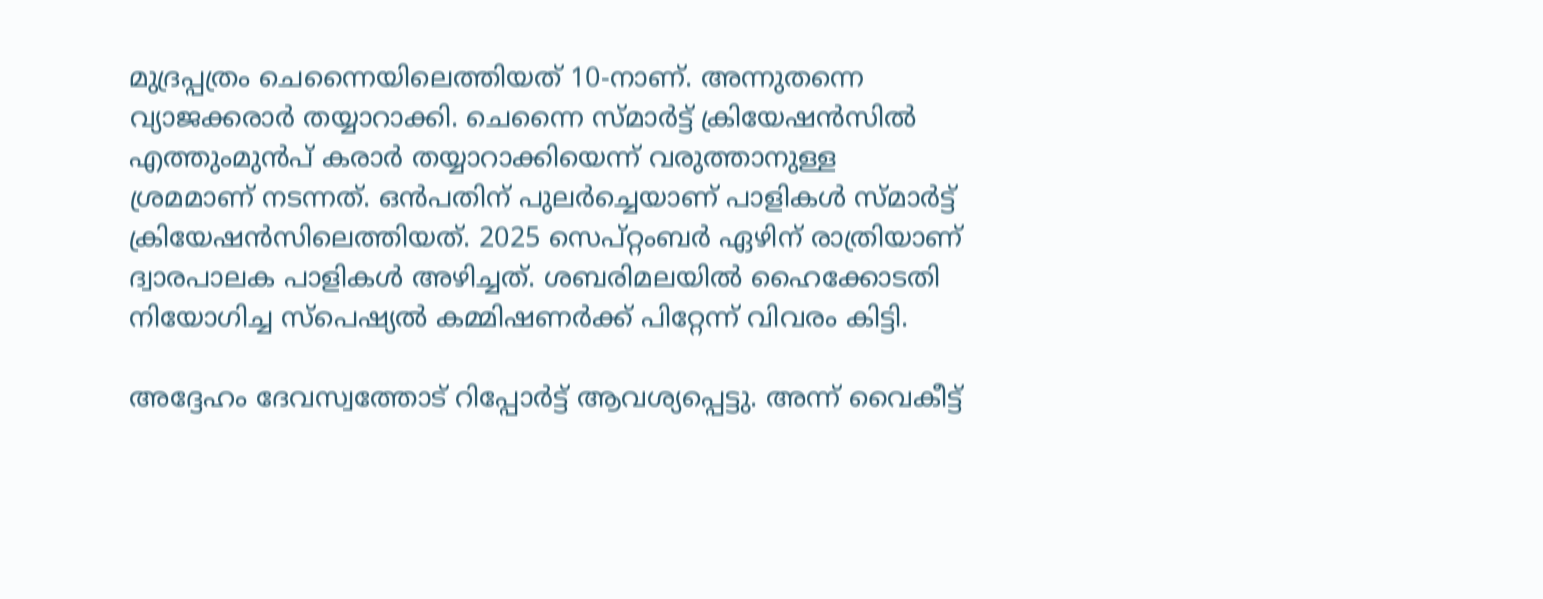മുദ്രപ്പത്രം ചെന്നൈയിലെത്തിയത് 10-നാണ്. അന്നുതന്നെ വ്യാജക്കരാർ തയ്യാറാക്കി. ചെന്നൈ സ്മാർട്ട് ക്രിയേഷൻസിൽ എത്തുംമുൻപ്‌ കരാർ തയ്യാറാക്കിയെന്ന് വരുത്താനുള്ള ശ്രമമാണ് നടന്നത്. ഒൻപതിന് പുലർച്ചെയാണ് പാളികൾ സ്മാർട്ട് ക്രിയേഷൻസിലെത്തിയത്. 2025 സെപ്റ്റംബർ ഏഴിന് രാത്രിയാണ് ദ്വാരപാലക പാളികൾ അഴിച്ചത്. ശബരിമലയിൽ ഹൈക്കോടതി നിയോഗിച്ച സ്പെഷ്യൽ കമ്മിഷണർക്ക് പിറ്റേന്ന് വിവരം കിട്ടി.

അദ്ദേഹം ദേവസ്വത്തോട് റിപ്പോർട്ട് ആവശ്യപ്പെട്ടു. അന്ന് വൈകീട്ട്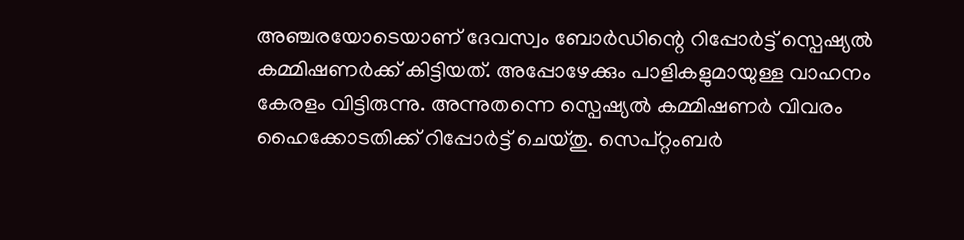അഞ്ചരയോടെയാണ് ദേവസ്വം ബോർഡിന്റെ റിപ്പോർട്ട് സ്പെഷ്യൽ കമ്മിഷണർക്ക് കിട്ടിയത്. അപ്പോഴേക്കും പാളികളുമായുള്ള വാഹനം കേരളം വിട്ടിരുന്നു. അന്നുതന്നെ സ്പെഷ്യൽ കമ്മിഷണർ വിവരം ഹൈക്കോടതിക്ക് റിപ്പോർട്ട് ചെയ്തു. സെപ്റ്റംബർ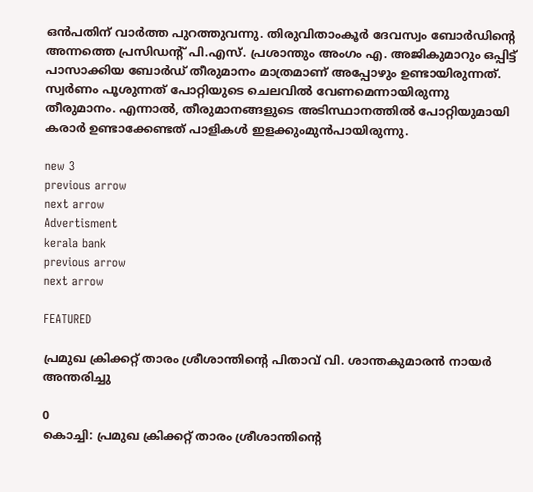ഒൻപതിന് വാർത്ത പുറത്തുവന്നു. തിരുവിതാംകൂർ ദേവസ്വം ബോർഡിന്റെ അന്നത്തെ പ്രസിഡന്റ് പി.എസ്. പ്രശാന്തും അംഗം എ. അജികുമാറും ഒപ്പിട്ട് പാസാക്കിയ ബോർഡ് തീരുമാനം മാത്രമാണ് അപ്പോഴും ഉണ്ടായിരുന്നത്. സ്വർണം പൂശുന്നത് പോറ്റിയുടെ ചെലവിൽ വേണമെന്നായിരുന്നു തീരുമാനം. എന്നാൽ, തീരുമാനങ്ങളുടെ അടിസ്ഥാനത്തിൽ പോറ്റിയുമായി കരാർ ഉണ്ടാക്കേണ്ടത് പാളികൾ ഇളക്കുംമുൻപായിരുന്നു.

new 3
previous arrow
next arrow
Advertisment
kerala bank
previous arrow
next arrow

FEATURED

പ്രമുഖ ക്രിക്കറ്റ് താരം ശ്രീശാന്തിന്റെ പിതാവ് വി. ശാന്തകുമാരൻ നായർ അന്തരിച്ചു

0
കൊച്ചി: പ്രമുഖ ക്രിക്കറ്റ് താരം ശ്രീശാന്തിന്റെ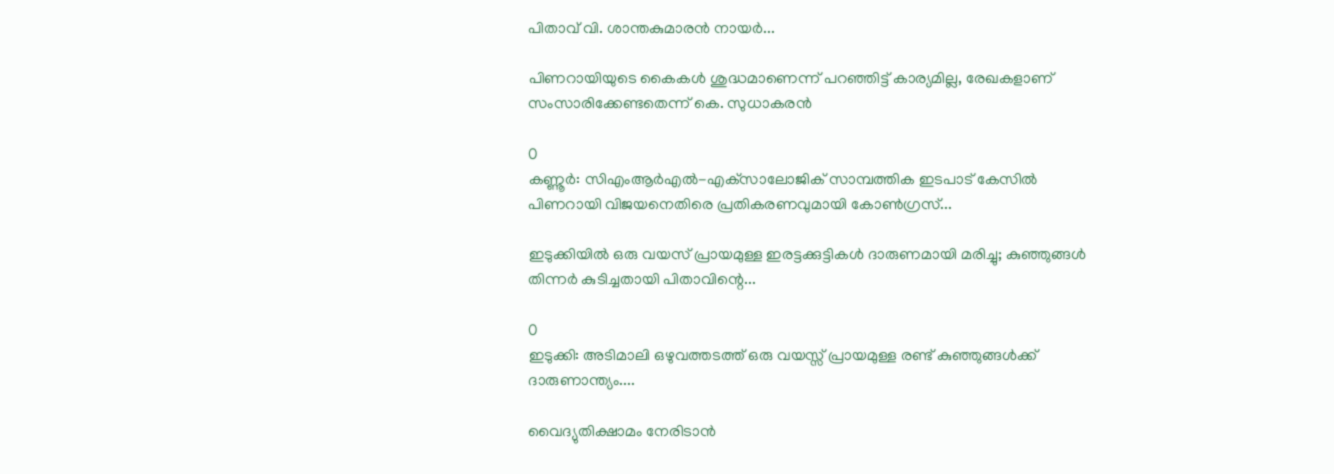പിതാവ് വി. ശാന്തകുമാരൻ നായർ...

പിണറായിയുടെ കൈകൾ ശുദ്ധമാണെന്ന് പറഞ്ഞിട്ട് കാര്യമില്ല, രേഖകളാണ് സംസാരിക്കേണ്ടതെന്ന് കെ. സുധാകരൻ

0
കണ്ണൂർ: സിഎംആര്‍എല്‍-എക്‌സാലോജിക് സാമ്പത്തിക ഇടപാട് കേസില്‍ പിണറായി വിജയനെതിരെ പ്രതികരണവുമായി കോണ്‍ഗ്രസ്...

ഇടുക്കിയിൽ ഒരു വയസ് പ്രായമുള്ള ഇരട്ടക്കുട്ടികൾ ദാരുണമായി മരിച്ചു; കുഞ്ഞുങ്ങൾ തിന്നർ കുടിച്ചതായി പിതാവിന്റെ...

0
ഇടുക്കി: അടിമാലി ഒഴുവത്തടത്ത് ഒരു വയസ്സ് പ്രായമുള്ള രണ്ട് കുഞ്ഞുങ്ങള്‍ക്ക് ദാരുണാന്ത്യം....

വൈദ്യുതിക്ഷാമം നേരിടാൻ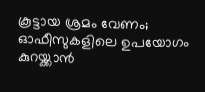കൂട്ടായ ശ്രമം വേണം; ഓഫീസുകളിലെ ഉപയോഗം കുറയ്ക്കാൻ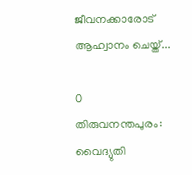ജീവനക്കാരോട് ആഹ്വാനം ചെയ്ത്...

0
തിരുവനന്തപുരം: വൈദ്യുതി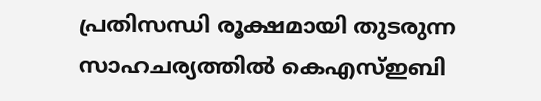പ്രതിസന്ധി രൂക്ഷമായി തുടരുന്ന സാഹചര്യത്തിൽ കെഎസ്ഇബി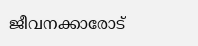ജീവനക്കാരോട്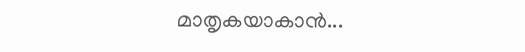മാതൃകയാകാൻ...